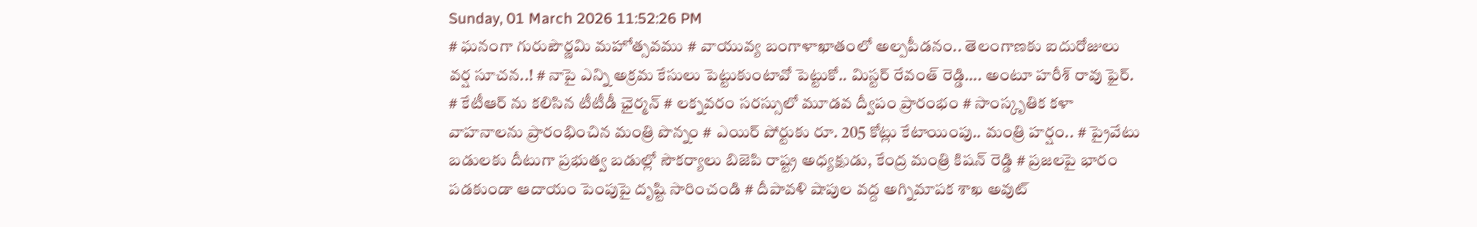Sunday, 01 March 2026 11:52:26 PM
# ఘనంగా గురుపౌర్ణమి మహోత్సవము # వాయువ్య బంగాళాఖాతంలో అల్పపీడనం.. తెలంగాణకు ఐదురోజులు వర్ష సూచన..! # నాపై ఎన్ని అక్రమ కేసులు పెట్టుకుంటావో పెట్టుకో.. మిస్టర్ రేవంత్ రెడ్డి…. అంటూ హరీశ్ రావు ఫైర్. # కేటీఆర్ ను కలిసిన టీటీడీ ఛైర్మన్ # లక్నవరం సరస్సులో మూడవ ద్వీపం ప్రారంభం # సాంస్కృతిక కళా వాహనాలను ప్రారంభించిన మంత్రి పొన్నం # ఎయిర్ పోర్టుకు రూ. 205 కోట్లు కేటాయింపు.. మంత్రి హర్షం.. # ప్రైవేటు బడులకు దీటుగా ప్రభుత్వ బడుల్లో సౌకర్యాలు బిజెపి రాష్ట్ర అధ్యక్షుడు, కేంద్ర మంత్రి కిషన్ రెడ్డి # ప్రజలపై భారం పడకుండా ఆదాయం పెంపుపై దృష్టి సారించండి # దీపావళి షాపుల వద్ద అగ్నిమాపక శాఖ అవుట్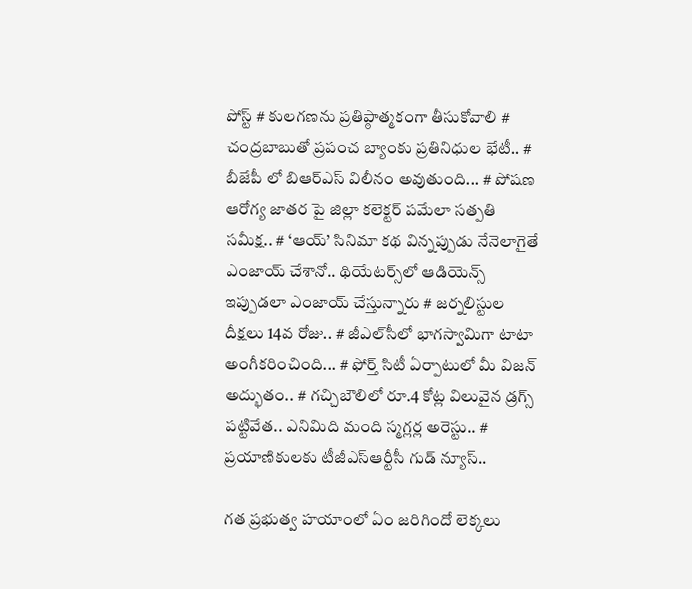పోస్ట్ # కులగణను ప్రతిప్ఠాత్మకంగా తీసుకోవాలి # చంద్రబాబుతో ప్రపంచ బ్యాంకు ప్రతినిధుల భేటీ.. # బీజేపీ లో బిఆర్ఎస్ విలీనం అవుతుంది... # పోషణ ఆరోగ్య జాతర పై జిల్లా కలెక్టర్ పమేలా సత్పతి సమీక్ష.. # ‘ఆయ్’ సినిమా కథ విన్నప్పుడు నేనెలాగైతే ఎంజాయ్ చేశానో.. థియేట‌ర్స్‌లో ఆడియెన్స్ ఇప్పుడ‌లా ఎంజాయ్ చేస్తున్నారు # జర్నలిస్టుల దీక్షలు 14వ రోజు.. # జీఎల్‌సీలో భాగస్వామిగా టాటా అంగీకరించింది... # ఫోర్త్ సిటీ ఏర్పాటులో మీ విజ‌న్ అద్భుతం.. # గచ్చిబౌలిలో రూ.4 కోట్ల విలువైన డ్రగ్స్ పట్టివేత.. ఎనిమిది మంది స్మగ్లర్ల అరెస్టు.. # ప్రయాణికులకు టీజీఎస్‌ఆర్టీసీ గుడ్ న్యూస్..

గత ప్రభుత్వ హయాంలో ఏం జరిగిందో లెక్కలు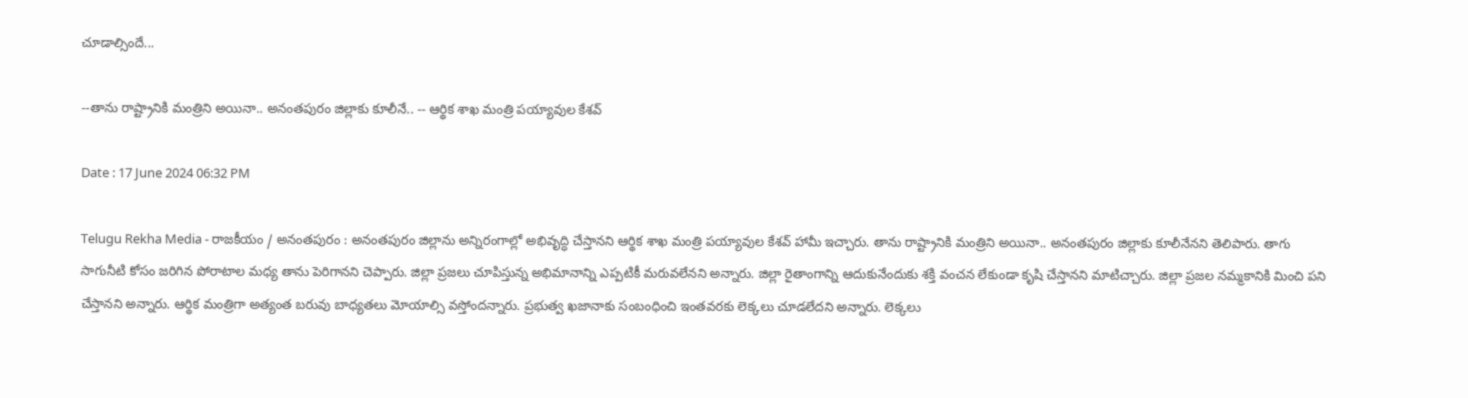చూడాల్సిందే...

--తాను రాష్ట్రానికి మంత్రిని అయినా.. అనంతపురం జిల్లాకు కూలీనే.. -- ఆర్థిక శాఖ మంత్రి పయ్యావుల కేశవ్

Date : 17 June 2024 06:32 PM

Telugu Rekha Media - రాజకీయం / అనంతపురం : అనంతపురం జిల్లాను అన్నిరంగాల్లో అభివృద్ధి చేస్తానని ఆర్థిక శాఖ మంత్రి పయ్యావుల కేశవ్ హామీ ఇచ్చారు. తాను రాష్ట్రానికి మంత్రిని అయినా.. అనంతపురం జిల్లాకు కూలీనేనని తెలిపారు. తాగు సాగునీటి కోసం జరిగిన పోరాటాల మధ్య తాను పెరిగానని చెప్పారు. జిల్లా ప్రజలు చూపిస్తున్న అభిమానాన్ని ఎప్పటికీ మరువలేనని అన్నారు. జిల్లా రైతాంగాన్ని ఆదుకునేందుకు శక్తి వంచన లేకుండా కృషి చేస్తానని మాటిచ్చారు. జిల్లా ప్రజల నమ్మకానికి మించి పని చేస్తానని అన్నారు. ఆర్థిక మంత్రిగా అత్యంత బరువు బాధ్యతలు మోయాల్సి వస్తోందన్నారు. ప్రభుత్వ ఖజానాకు సంబంధించి ఇంతవరకు లెక్కలు చూడలేదని అన్నారు. లెక్కలు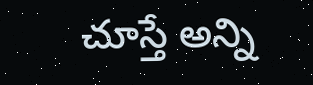చూస్తే అన్ని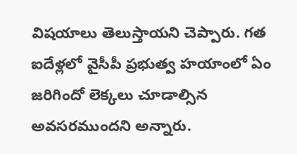విషయాలు తెలుస్తాయని చెప్పారు. గత ఐదేళ్లలో వైసీపీ ప్రభుత్వ హయాంలో ఏం జరిగిందో లెక్కలు చూడాల్సిన అవసరముందని అన్నారు.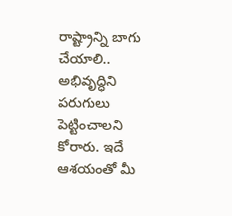రాష్ట్రాన్ని బాగు చేయాలి.. అభివృద్ధిని పరుగులు పెట్టించాలని కోరారు. ఇదే ఆశయంతో మీ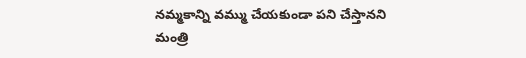నమ్మకాన్ని వమ్ము చేయకుండా పని చేస్తానని మంత్రి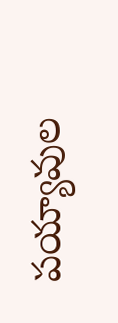పయ్యావుల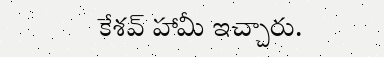కేశవ్ హామీ ఇచ్చారు.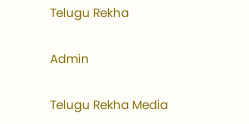Telugu Rekha

Admin

Telugu Rekha Media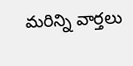మరిన్ని వార్తలు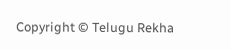Copyright © Telugu Rekha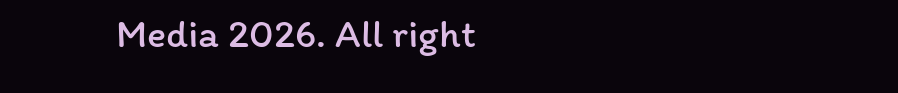Media 2026. All right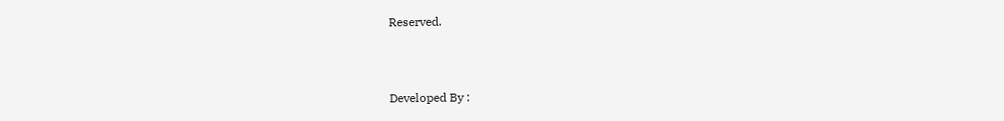Reserved.



Developed By :